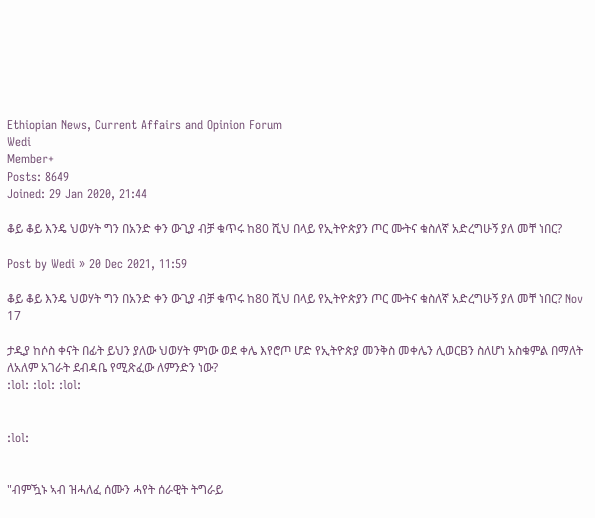Ethiopian News, Current Affairs and Opinion Forum
Wedi
Member+
Posts: 8649
Joined: 29 Jan 2020, 21:44

ቆይ ቆይ እንዴ ህወሃት ግን በአንድ ቀን ውጊያ ብቻ ቁጥሩ ከ80 ሺህ በላይ የኢትዮጵያን ጦር ሙትና ቁስለኛ አድረግሁኝ ያለ መቸ ነበር?

Post by Wedi » 20 Dec 2021, 11:59

ቆይ ቆይ እንዴ ህወሃት ግን በአንድ ቀን ውጊያ ብቻ ቁጥሩ ከ80 ሺህ በላይ የኢትዮጵያን ጦር ሙትና ቁስለኛ አድረግሁኝ ያለ መቸ ነበር? Nov 17

ታዲያ ከሶስ ቀናት በፊት ይህን ያለው ህወሃት ምነው ወደ ቀሌ እየሮጦ ሆድ የኢትዮጵያ መንቅስ መቀሌን ሊወርBን ስለሆነ አስቁምል በማለት ለአለም አገራት ደብዳቤ የሚጽፈው ለምንድን ነው?
:lol: :lol: :lol:


:lol:


"ብምዃኑ ኣብ ዝሓለፈ ሰሙን ሓየት ሰራዊት ትግራይ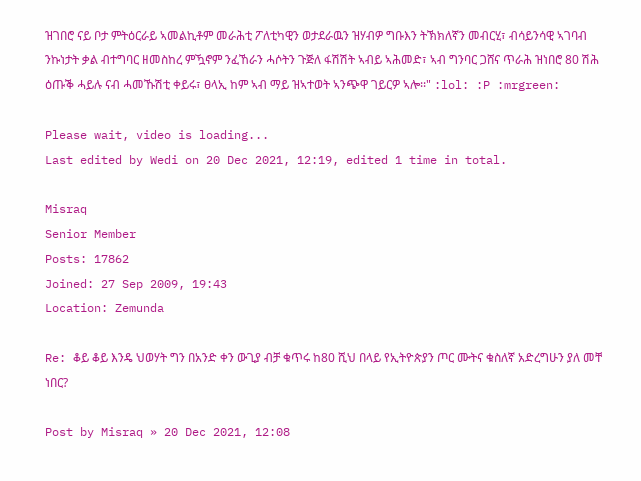ዝገበሮ ናይ ቦታ ምትዕርራይ ኣመልኪቶም መራሕቲ ፖለቲካዊን ወታደራዉን ዝሃብዎ ግቡእን ትኽክለኛን መብርሂ፣ ብሳይንሳዊ ኣገባብ ንኩነታት ቃል ብተግባር ዘመስከረ ምዃኖም ንፈኸራን ሓሶትን ጉጅለ ፋሽሽት ኣብይ ኣሕመድ፣ ኣብ ግንባር ጋሸና ጥራሕ ዝነበሮ 80 ሽሕ ዕጡቕ ሓይሉ ናብ ሓመኹሽቲ ቀይሩ፣ ፀላኢ ከም ኣብ ማይ ዝኣተወት ኣንጭዋ ገይርዎ ኣሎ፡፡" :lol: :P :mrgreen:

Please wait, video is loading...
Last edited by Wedi on 20 Dec 2021, 12:19, edited 1 time in total.

Misraq
Senior Member
Posts: 17862
Joined: 27 Sep 2009, 19:43
Location: Zemunda

Re: ቆይ ቆይ እንዴ ህወሃት ግን በአንድ ቀን ውጊያ ብቻ ቁጥሩ ከ80 ሺህ በላይ የኢትዮጵያን ጦር ሙትና ቁስለኛ አድረግሁን ያለ መቸ ነበር?

Post by Misraq » 20 Dec 2021, 12:08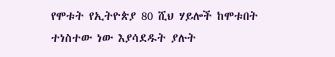የሞቱት የኢትዮጵያ 80 ሺህ ሃይሎች ከሞቱበት ተነስተው ነው እያሳደዱት ያሉት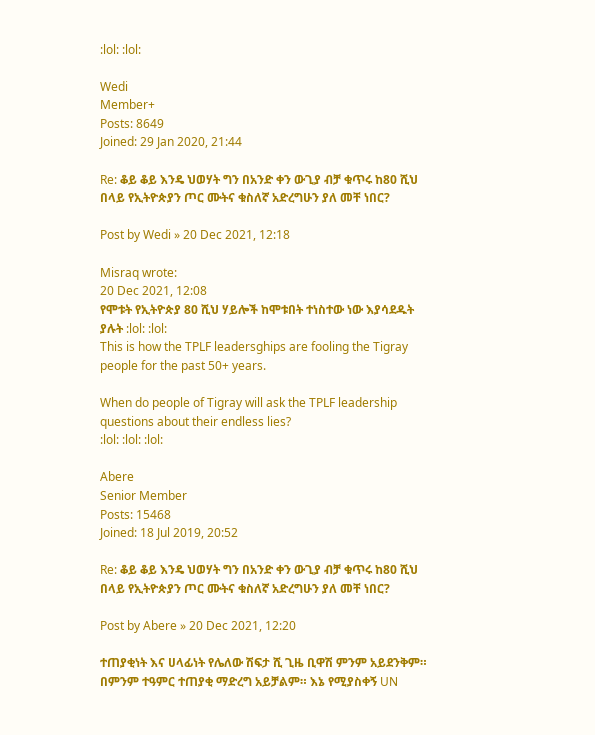:lol: :lol:

Wedi
Member+
Posts: 8649
Joined: 29 Jan 2020, 21:44

Re: ቆይ ቆይ እንዴ ህወሃት ግን በአንድ ቀን ውጊያ ብቻ ቁጥሩ ከ80 ሺህ በላይ የኢትዮጵያን ጦር ሙትና ቁስለኛ አድረግሁን ያለ መቸ ነበር?

Post by Wedi » 20 Dec 2021, 12:18

Misraq wrote:
20 Dec 2021, 12:08
የሞቱት የኢትዮጵያ 80 ሺህ ሃይሎች ከሞቱበት ተነስተው ነው እያሳደዱት ያሉት :lol: :lol:
This is how the TPLF leadersghips are fooling the Tigray people for the past 50+ years.

When do people of Tigray will ask the TPLF leadership questions about their endless lies?
:lol: :lol: :lol:

Abere
Senior Member
Posts: 15468
Joined: 18 Jul 2019, 20:52

Re: ቆይ ቆይ እንዴ ህወሃት ግን በአንድ ቀን ውጊያ ብቻ ቁጥሩ ከ80 ሺህ በላይ የኢትዮጵያን ጦር ሙትና ቁስለኛ አድረግሁን ያለ መቸ ነበር?

Post by Abere » 20 Dec 2021, 12:20

ተጠያቂነት እና ሀላፊነት የሌለው ሽፍታ ሺ ጊዜ ቢዋሽ ምንም አይደንቅም። በምንም ተዓምር ተጠያቂ ማድረግ አይቻልም። እኔ የሚያስቀኝ UN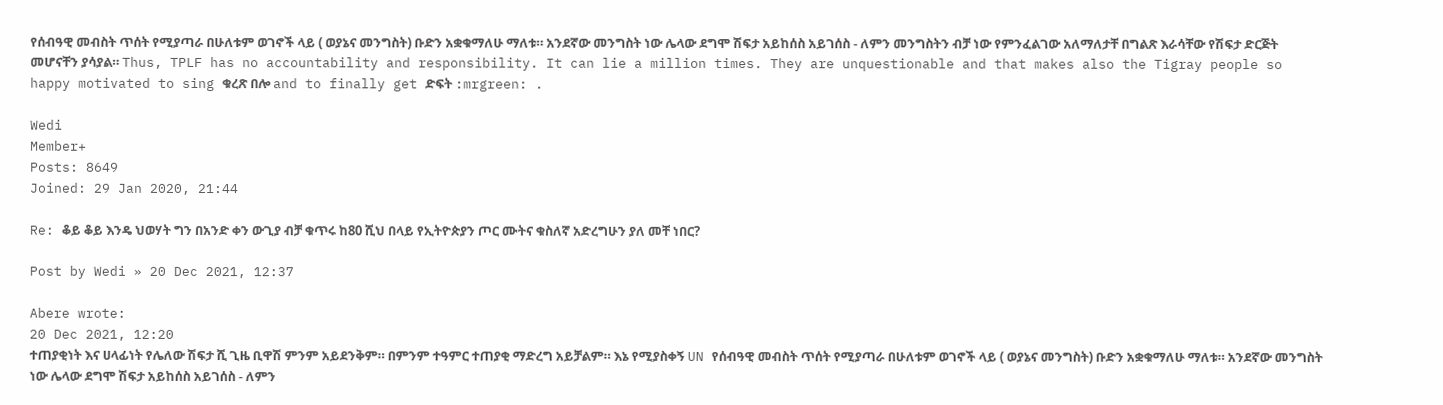የሰብዓዊ መብስት ጥሰት የሚያጣራ በሁለቱም ወገኖች ላይ ( ወያኔና መንግስት) ቡድን አቋቁማለሁ ማለቱ። አንደኛው መንግስት ነው ሌላው ደግሞ ሽፍታ አይከሰስ አይገሰስ - ለምን መንግስትን ብቻ ነው የምንፈልገው አለማለታቸ በግልጽ እራሳቸው የሽፍታ ድርጅት መሆናቸን ያሳያል። Thus, TPLF has no accountability and responsibility. It can lie a million times. They are unquestionable and that makes also the Tigray people so happy motivated to sing ቁረጽ በሎ and to finally get ድፍት :mrgreen: .

Wedi
Member+
Posts: 8649
Joined: 29 Jan 2020, 21:44

Re: ቆይ ቆይ እንዴ ህወሃት ግን በአንድ ቀን ውጊያ ብቻ ቁጥሩ ከ80 ሺህ በላይ የኢትዮጵያን ጦር ሙትና ቁስለኛ አድረግሁን ያለ መቸ ነበር?

Post by Wedi » 20 Dec 2021, 12:37

Abere wrote:
20 Dec 2021, 12:20
ተጠያቂነት እና ሀላፊነት የሌለው ሽፍታ ሺ ጊዜ ቢዋሽ ምንም አይደንቅም። በምንም ተዓምር ተጠያቂ ማድረግ አይቻልም። እኔ የሚያስቀኝ UN የሰብዓዊ መብስት ጥሰት የሚያጣራ በሁለቱም ወገኖች ላይ ( ወያኔና መንግስት) ቡድን አቋቁማለሁ ማለቱ። አንደኛው መንግስት ነው ሌላው ደግሞ ሽፍታ አይከሰስ አይገሰስ - ለምን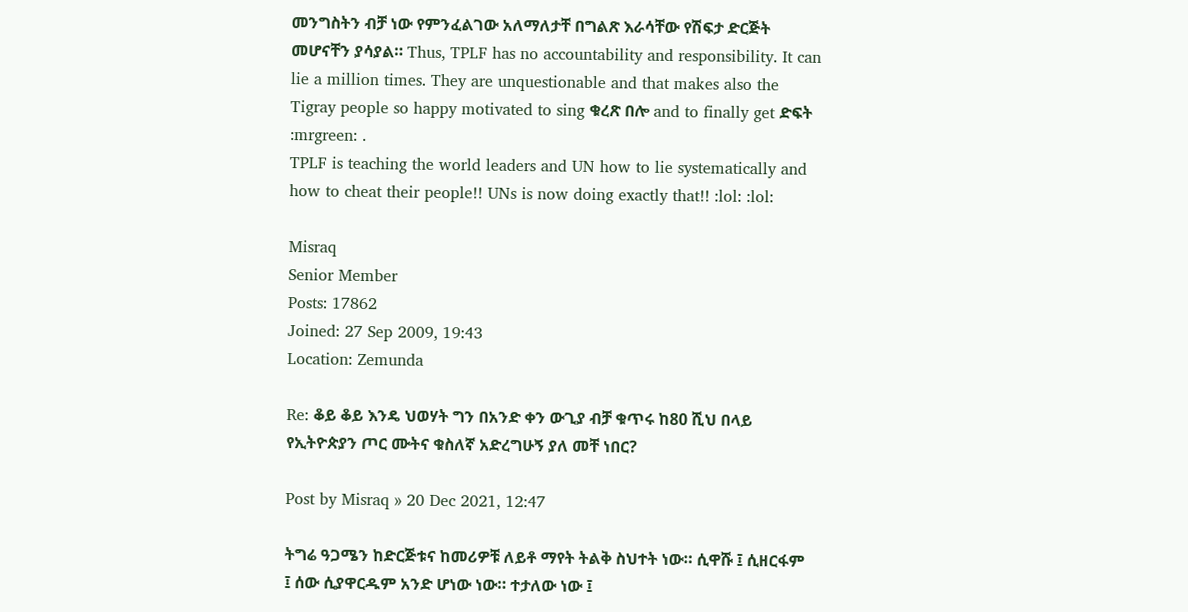መንግስትን ብቻ ነው የምንፈልገው አለማለታቸ በግልጽ እራሳቸው የሽፍታ ድርጅት መሆናቸን ያሳያል። Thus, TPLF has no accountability and responsibility. It can lie a million times. They are unquestionable and that makes also the Tigray people so happy motivated to sing ቁረጽ በሎ and to finally get ድፍት :mrgreen: .
TPLF is teaching the world leaders and UN how to lie systematically and how to cheat their people!! UNs is now doing exactly that!! :lol: :lol:

Misraq
Senior Member
Posts: 17862
Joined: 27 Sep 2009, 19:43
Location: Zemunda

Re: ቆይ ቆይ እንዴ ህወሃት ግን በአንድ ቀን ውጊያ ብቻ ቁጥሩ ከ80 ሺህ በላይ የኢትዮጵያን ጦር ሙትና ቁስለኛ አድረግሁኝ ያለ መቸ ነበር?

Post by Misraq » 20 Dec 2021, 12:47

ትግሬ ዓጋሜን ከድርጅቱና ከመሪዎቹ ለይቶ ማየት ትልቅ ስህተት ነው። ሲዋሹ ፤ ሲዘርፋም ፤ ሰው ሲያዋርዱም አንድ ሆነው ነው። ተታለው ነው ፤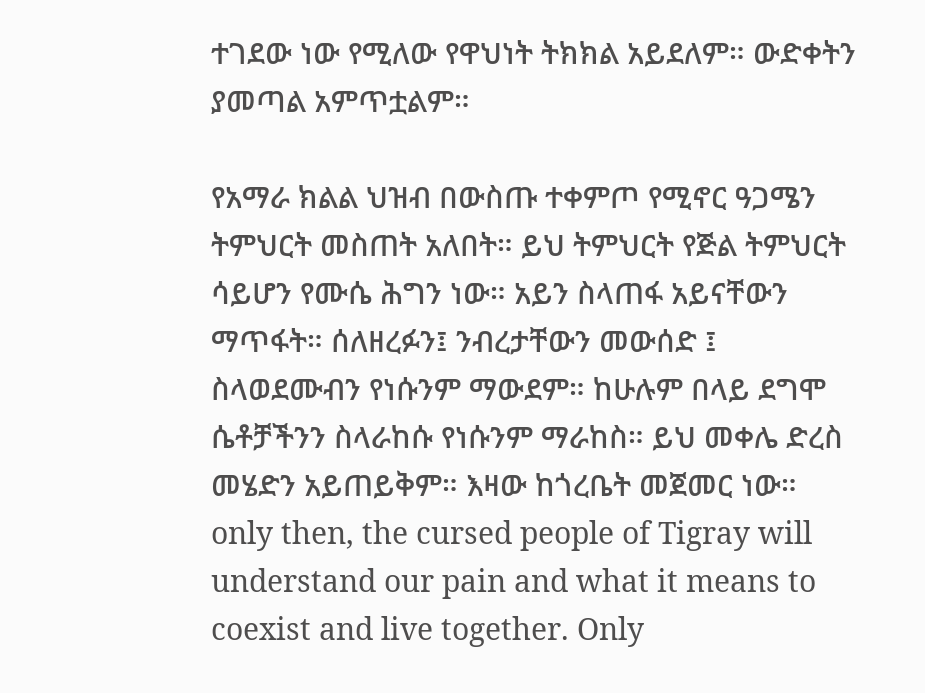ተገደው ነው የሚለው የዋህነት ትክክል አይደለም። ውድቀትን ያመጣል አምጥቷልም።

የአማራ ክልል ህዝብ በውስጡ ተቀምጦ የሚኖር ዓጋሜን ትምህርት መስጠት አለበት። ይህ ትምህርት የጅል ትምህርት ሳይሆን የሙሴ ሕግን ነው። አይን ስላጠፋ አይናቸውን ማጥፋት። ሰለዘረፉን፤ ንብረታቸውን መውሰድ ፤ ስላወደሙብን የነሱንም ማውደም። ከሁሉም በላይ ደግሞ ሴቶቻችንን ስላራከሱ የነሱንም ማራከስ። ይህ መቀሌ ድረስ መሄድን አይጠይቅም። እዛው ከጎረቤት መጀመር ነው። only then, the cursed people of Tigray will understand our pain and what it means to coexist and live together. Only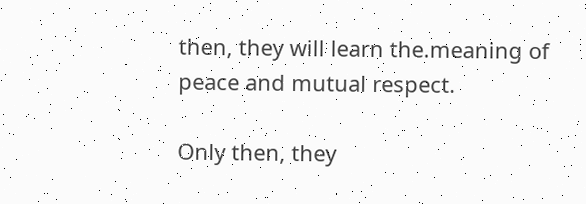then, they will learn the.meaning of peace and mutual respect.

Only then, they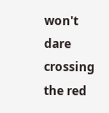won't dare crossing the red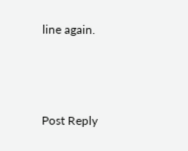line again.



Post Reply